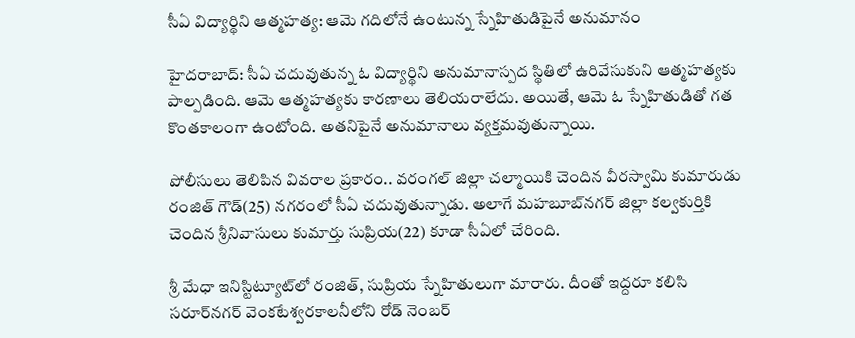సీఏ విద్యార్థిని ఆత్మహత్య: ఆమె గదిలోనే ఉంటున్న స్నేహితుడిపైనే అనుమానం

హైదరాబాద్: సీఏ చదువుతున్న ఓ విద్యార్థిని అనుమానాస్పద స్థితిలో ఉరివేసుకుని ఆత్మహత్యకు పాల్పడింది. ఆమె ఆత్మహత్యకు కారణాలు తెలియరాలేదు. అయితే, ఆమె ఓ స్నేహితుడితో గత కొంతకాలంగా ఉంటోంది. అతనిపైనే అనుమానాలు వ్యక్తమవుతున్నాయి.

పోలీసులు తెలిపిన వివరాల ప్రకారం.. వరంగల్ జిల్లా చల్మాయికి చెందిన వీరస్వామి కుమారుడు రంజిత్ గౌడ్(25) నగరంలో సీఏ చదువుతున్నాడు. అలాగే మహబూబ్‌నగర్ జిల్లా కల్వకుర్తికి చెందిన శ్రీనివాసులు కుమార్తు సుప్రియ(22) కూడా సీఏలో చేరింది.

శ్రీ మేధా ఇనిస్టిట్యూట్‌లో రంజిత్, సుప్రియ స్నేహితులుగా మారారు. దీంతో ఇద్దరూ కలిసి సరూర్‌నగర్ వెంకటేశ్వరకాలనీలోని రోడ్ నెంబర్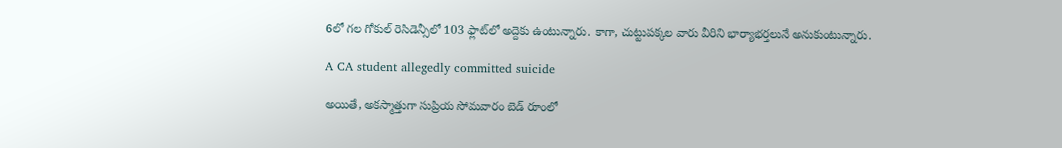6లో గల గోకుల్ రెసిడెన్సీలో 103 ఫ్లాట్‌లో అద్దెకు ఉంటున్నారు. కాగా, చుట్టుపక్కల వారు వీరిని భార్యాభర్తలునే అనుకుంటున్నారు.

A CA student allegedly committed suicide

అయితే, అకస్మాత్తుగా సుప్రియ సోమవారం బెడ్ రూంలో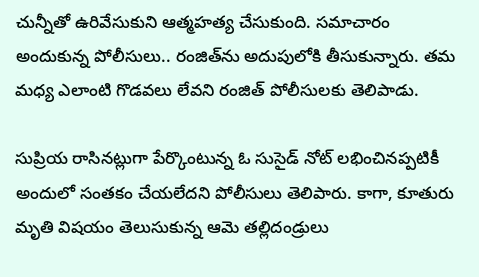చున్నీతో ఉరివేసుకుని ఆత్మహత్య చేసుకుంది. సమాచారం అందుకున్న పోలీసులు.. రంజిత్‌ను అదుపులోకి తీసుకున్నారు. తమ మధ్య ఎలాంటి గొడవలు లేవని రంజిత్ పోలీసులకు తెలిపాడు.

సుప్రియ రాసినట్లుగా పేర్కొంటున్న ఓ సుసైడ్ నోట్ లభించినప్పటికీ అందులో సంతకం చేయలేదని పోలీసులు తెలిపారు. కాగా, కూతురు మృతి విషయం తెలుసుకున్న ఆమె తల్లిదండ్రులు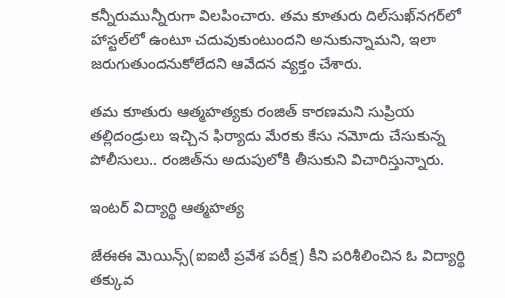కన్నీరుమున్నీరుగా విలపించారు. తమ కూతురు దిల్‌సుఖ్‌నగర్‌లో హాస్టల్‌లో ఉంటూ చదువుకుంటుందని అనుకున్నామని, ఇలా జరుగుతుందనుకోలేదని ఆవేదన వ్యక్తం చేశారు.

తమ కూతురు ఆత్మహత్యకు రంజిత్ కారణమని సుప్రియ తల్లిదండ్రులు ఇచ్చిన ఫిర్యాదు మేరకు కేసు నమోదు చేసుకున్న పోలీసులు.. రంజిత్‌ను అదుపులోకి తీసుకుని విచారిస్తున్నారు.

ఇంటర్ విద్యార్థి ఆత్మహత్య

జేఈఈ మెయిన్స్‌(ఐఐటీ ప్రవేశ పరీక్ష) కీని పరిశీలించిన ఓ విద్యార్థి తక్కువ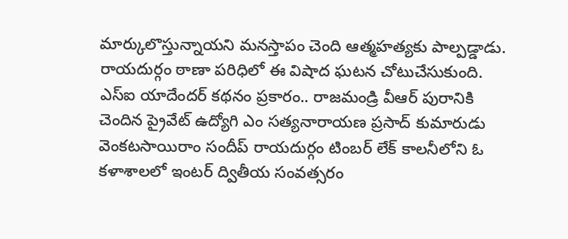మార్కులొస్తున్నాయని మనస్తాపం చెంది ఆత్మహత్యకు పాల్పడ్డాడు. రాయదుర్గం ఠాణా పరిధిలో ఈ విషాద ఘటన చోటుచేసుకుంది. ఎస్‌ఐ యాదేందర్‌ కథనం ప్రకారం.. రాజమండ్రి వీఆర్‌ పురానికి చెందిన ప్రైవేట్‌ ఉద్యోగి ఎం సత్యనారాయణ ప్రసాద్‌ కుమారుడు వెంకటసాయిరాం సందీప్‌ రాయదుర్గం టింబర్‌ లేక్‌ కాలనీలోని ఓ కళాశాలలో ఇంటర్‌ ద్వితీయ సంవత్సరం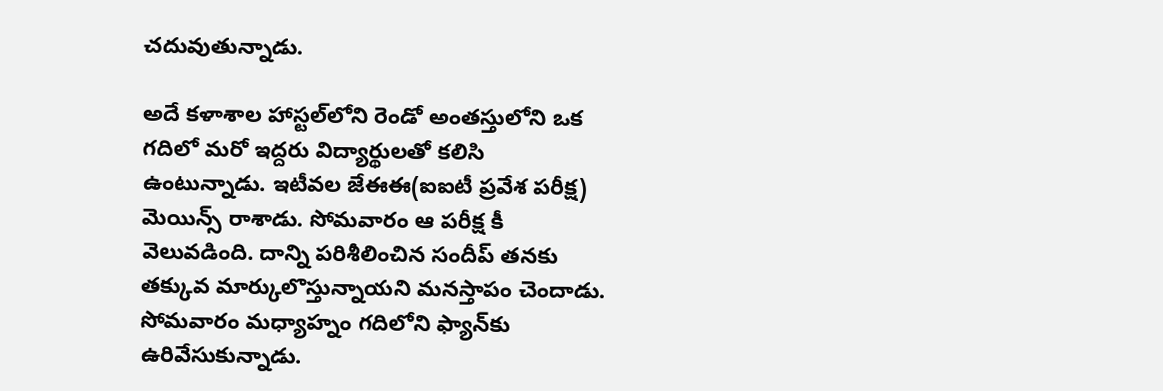చదువుతున్నాడు.

అదే కళాశాల హాస్టల్‌లోని రెండో అంతస్తులోని ఒక గదిలో మరో ఇద్దరు విద్యార్థులతో కలిసి ఉంటున్నాడు. ఇటీవల జేఈఈ(ఐఐటీ ప్రవేశ పరీక్ష) మెయిన్స్‌ రాశాడు. సోమవారం ఆ పరీక్ష కీ వెలువడింది. దాన్ని పరిశీలించిన సందీప్‌ తనకు తక్కువ మార్కులొస్తున్నాయని మనస్తాపం చెందాడు. సోమవారం మధ్యాహ్నం గదిలోని ఫ్యాన్‌కు ఉరివేసుకున్నాడు.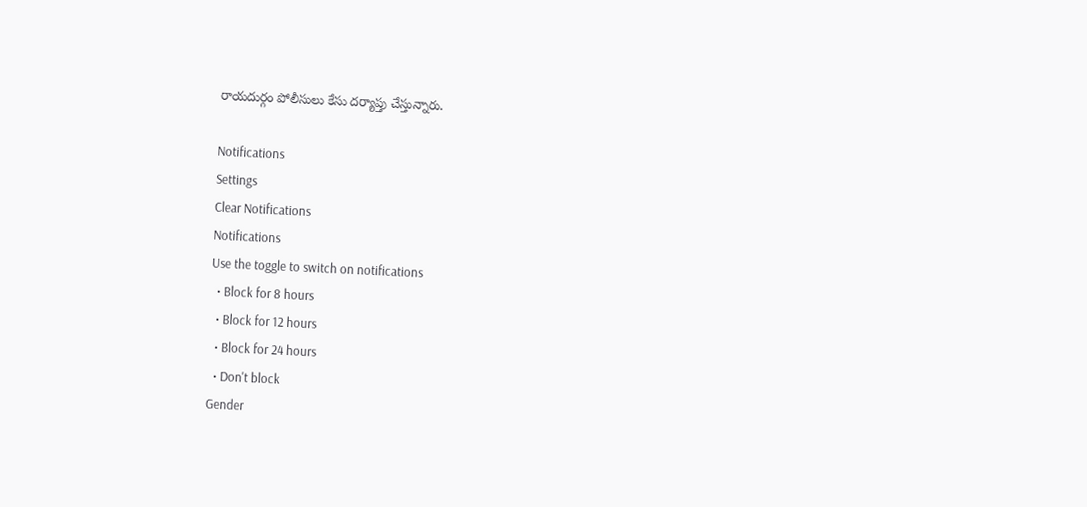రాయదుర్గం పోలీసులు కేసు దర్యాప్తు చేస్తున్నారు.

Notifications
Settings
Clear Notifications
Notifications
Use the toggle to switch on notifications
  • Block for 8 hours
  • Block for 12 hours
  • Block for 24 hours
  • Don't block
Gender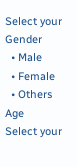Select your Gender
  • Male
  • Female
  • Others
Age
Select your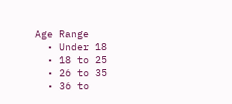Age Range
  • Under 18
  • 18 to 25
  • 26 to 35
  • 36 to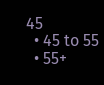45
  • 45 to 55
  • 55+